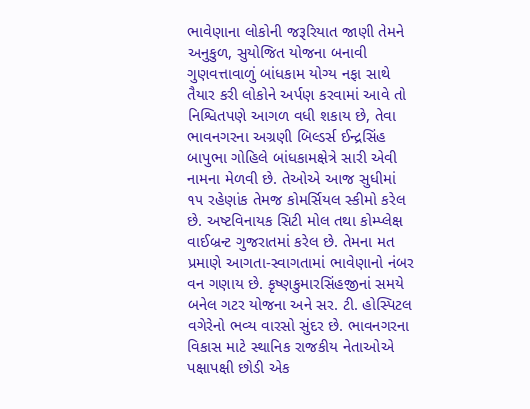ભાવેણાના લોકોની જરૂરિયાત જાણી તેમને અનુકુળ, સુયોજિત યોજના બનાવી ગુણવત્તાવાળું બાંધકામ યોગ્ય નફા સાથે તૈયાર કરી લોકોને અર્પણ કરવામાં આવે તો નિશ્વિતપણે આગળ વધી શકાય છે, તેવા ભાવનગરના અગ્રણી બિલ્ડર્સ ઈન્દ્રસિંહ બાપુભા ગોહિલે બાંધકામક્ષેત્રે સારી એવી નામના મેળવી છે. તેઓએ આજ સુધીમાં ૧૫ રહેણાંક તેમજ કોમર્સિયલ સ્કીમો કરેલ છે. અષ્ટવિનાયક સિટી મોલ તથા કોમ્પ્લેક્ષ વાઈબ્રન્ટ ગુજરાતમાં કરેલ છે. તેમના મત પ્રમાણે આગતા-સ્વાગતામાં ભાવેણાનો નંબર વન ગણાય છે. કૃષ્ણકુમારસિંહજીનાં સમયે બનેલ ગટર યોજના અને સર. ટી. હોસ્પિટલ વગેરેનો ભવ્ય વારસો સુંદર છે. ભાવનગરના વિકાસ માટે સ્થાનિક રાજકીય નેતાઓએ પક્ષાપક્ષી છોડી એક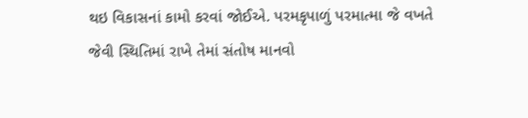થઇ વિકાસનાં કામો કરવાં જોઈએ. પરમકૃપાળું પરમાત્મા જે વખતે જેવી સ્થિતિમાં રાખે તેમાં સંતોષ માનવો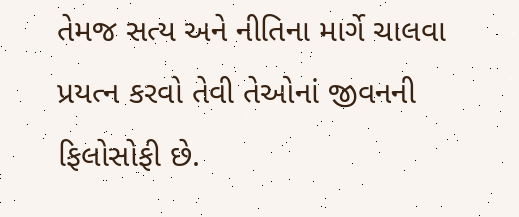તેમજ સત્ય અને નીતિના માર્ગે ચાલવા પ્રયત્ન કરવો તેવી તેઓનાં જીવનની ફિલોસોફી છે.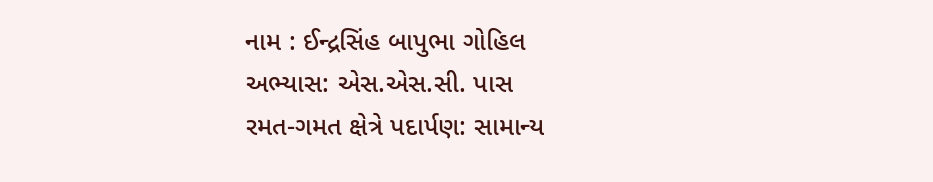નામ : ઈન્દ્રસિંહ બાપુભા ગોહિલ
અભ્યાસ: એસ.એસ.સી. પાસ
રમત-ગમત ક્ષેત્રે પદાર્પણ: સામાન્ય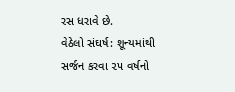રસ ધરાવે છે.
વેઠેલો સંઘર્ષ: શૂન્યમાંથી સર્જન કરવા ૨૫ વર્ષનો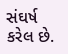સંઘર્ષ કરેલ છે.